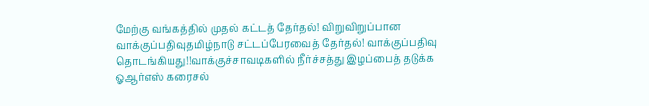மேற்கு வங்கத்தில் முதல் கட்டத் தேர்தல்! விறுவிறுப்பான வாக்குப்பதிவுதமிழ்நாடு சட்டப்பேரவைத் தேர்தல்! வாக்குப்பதிவு தொடங்கியது!!வாக்குச்சாவடிகளில் நீர்ச்சத்து இழப்பைத் தடுக்க ஓஆர்எஸ் கரைசல்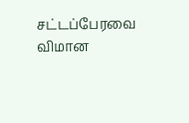சட்டப்பேரவை விமான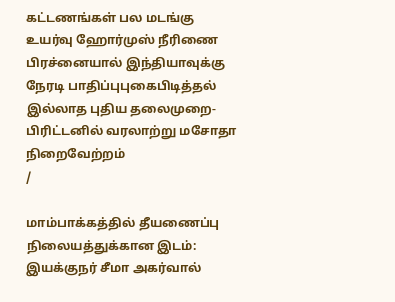கட்டணங்கள் பல மடங்கு உயர்வு ஹோர்முஸ் நீரிணை பிரச்னையால் இந்தியாவுக்கு நேரடி பாதிப்புபுகைபிடித்தல் இல்லாத புதிய தலைமுறை- பிரிட்டனில் வரலாற்று மசோதா நிறைவேற்றம்
/

மாம்பாக்கத்தில் தீயணைப்பு நிலையத்துக்கான இடம்: இயக்குநர் சீமா அகர்வால்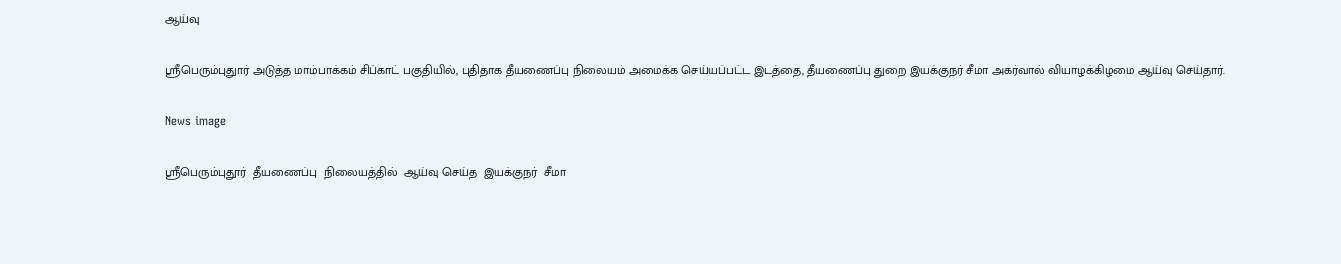ஆய்வு

ஸ்ரீபெரும்புதுார் அடுத்த மாம்பாக்கம் சிப்காட் பகுதியில், புதிதாக தீயணைப்பு நிலையம் அமைக்க செய்யப்பட்ட இடத்தை, தீயணைப்பு துறை இயக்குநர் சீமா அகர்வால் வியாழக்கிழமை ஆய்வு செய்தார்.

News image

ஸ்ரீபெரும்புதூர்  தீயணைப்பு  நிலையத்தில்  ஆய்வு செய்த  இயக்குநர்  சீமா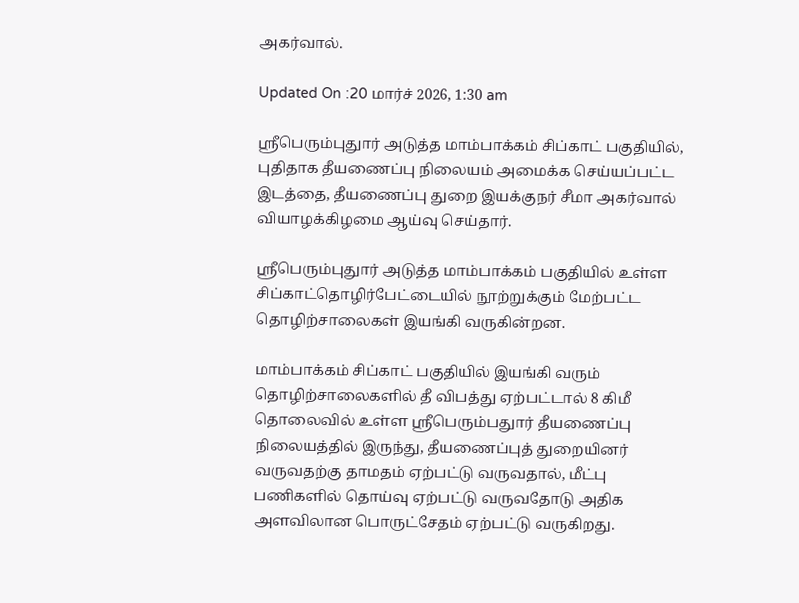அகர்வால்.

Updated On :20 மார்ச் 2026, 1:30 am

ஸ்ரீபெரும்புதுார் அடுத்த மாம்பாக்கம் சிப்காட் பகுதியில், புதிதாக தீயணைப்பு நிலையம் அமைக்க செய்யப்பட்ட இடத்தை, தீயணைப்பு துறை இயக்குநர் சீமா அகர்வால் வியாழக்கிழமை ஆய்வு செய்தார்.

ஸ்ரீபெரும்புதுார் அடுத்த மாம்பாக்கம் பகுதியில் உள்ள சிப்காட்தொழிர்பேட்டையில் நூற்றுக்கும் மேற்பட்ட தொழிற்சாலைகள் இயங்கி வருகின்றன.

மாம்பாக்கம் சிப்காட் பகுதியில் இயங்கி வரும் தொழிற்சாலைகளில் தீ விபத்து ஏற்பட்டால் 8 கிமீ தொலைவில் உள்ள ஸ்ரீபெரும்பதுார் தீயணைப்பு நிலையத்தில் இருந்து, தீயணைப்புத் துறையினர் வருவதற்கு தாமதம் ஏற்பட்டு வருவதால், மீட்பு பணிகளில் தொய்வு ஏற்பட்டு வருவதோடு அதிக அளவிலான பொருட்சேதம் ஏற்பட்டு வருகிறது.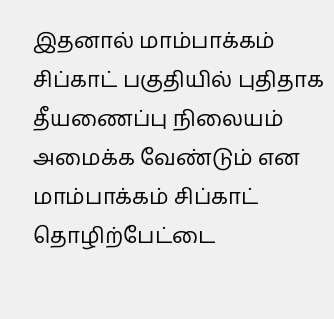இதனால் மாம்பாக்கம் சிப்காட் பகுதியில் புதிதாக தீயணைப்பு நிலையம் அமைக்க வேண்டும் என மாம்பாக்கம் சிப்காட் தொழிற்பேட்டை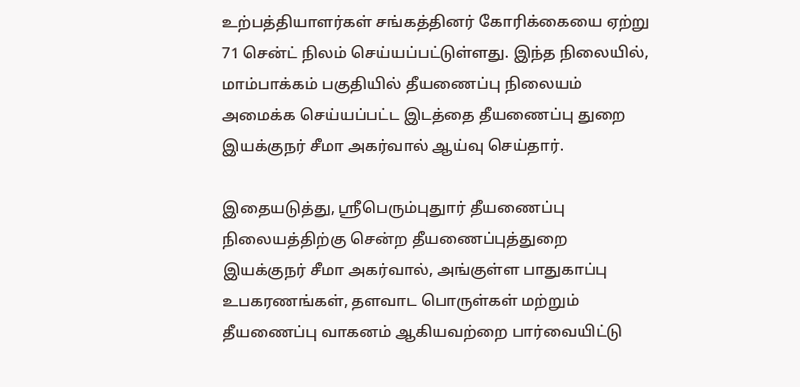உற்பத்தியாளர்கள் சங்கத்தினர் கோரிக்கையை ஏற்று 71 சென்ட் நிலம் செய்யப்பட்டுள்ளது. இந்த நிலையில், மாம்பாக்கம் பகுதியில் தீயணைப்பு நிலையம் அமைக்க செய்யப்பட்ட இடத்தை தீயணைப்பு துறை இயக்குநர் சீமா அகர்வால் ஆய்வு செய்தார்.

இதையடுத்து, ஸ்ரீபெரும்புதுார் தீயணைப்பு நிலையத்திற்கு சென்ற தீயணைப்புத்துறை இயக்குநர் சீமா அகர்வால், அங்குள்ள பாதுகாப்பு உபகரணங்கள், தளவாட பொருள்கள் மற்றும் தீயணைப்பு வாகனம் ஆகியவற்றை பார்வையிட்டு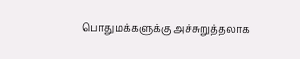பொதுமக்களுக்கு அச்சுறுத்தலாக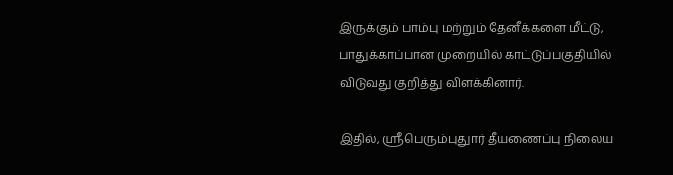இருக்கும் பாம்பு மற்றும் தேனீக்களை மீட்டு, பாதுக்காப்பான முறையில் காட்டுப்பகுதியில் விடுவது குறித்து விளக்கினார்.

இதில், ஸ்ரீபெரும்புதுார் தீயணைப்பு நிலைய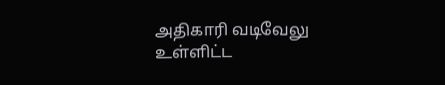அதிகாரி வடிவேலு உள்ளிட்ட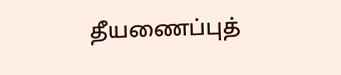தீயணைப்புத்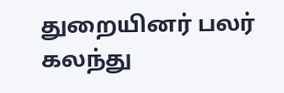துறையினர் பலர் கலந்து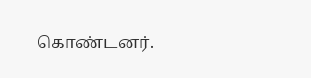கொண்டனர்.